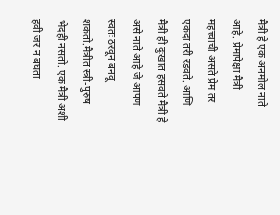मैत्री हे एक अनमोल नाते आहे. प्रेमापेक्षा मैत्री महत्त्वाची असते प्रेम तर एकदा तरी रडवते. आणि मैत्री ही दुःखात हसवते मैत्री हे असे नाते आहे जे आपण स्वतः ठरवून बनवू शकतो.मैत्रीत स्त्री-पुरुष भेदही नसतो. एक मैत्री अशी हवी जर न बघता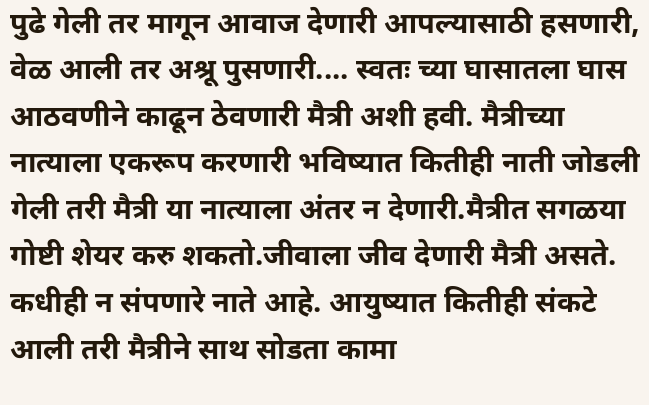पुढे गेली तर मागून आवाज देणारी आपल्यासाठी हसणारी, वेळ आली तर अश्रू पुसणारी.... स्वतः च्या घासातला घास आठवणीने काढून ठेवणारी मैत्री अशी हवी. मैत्रीच्या नात्याला एकरूप करणारी भविष्यात कितीही नाती जोडली गेली तरी मैत्री या नात्याला अंतर न देणारी.मैत्रीत सगळया गोष्टी शेयर करु शकतो.जीवाला जीव देणारी मैत्री असते. कधीही न संपणारे नाते आहे. आयुष्यात कितीही संकटे आली तरी मैत्रीने साथ सोडता कामा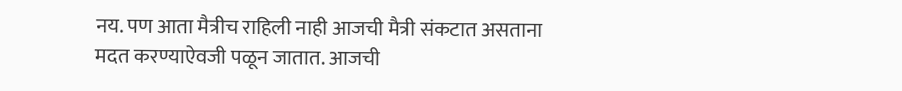नय. पण आता मैत्रीच राहिली नाही आजची मैत्री संकटात असताना मदत करण्याऐवजी पळून जातात. आजची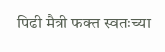पिढी मैत्री फक्त स्वतःच्या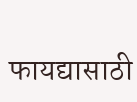फायद्यासाठी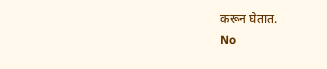करून घेतात.
No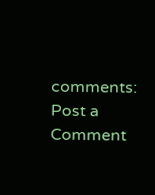comments:
Post a Comment